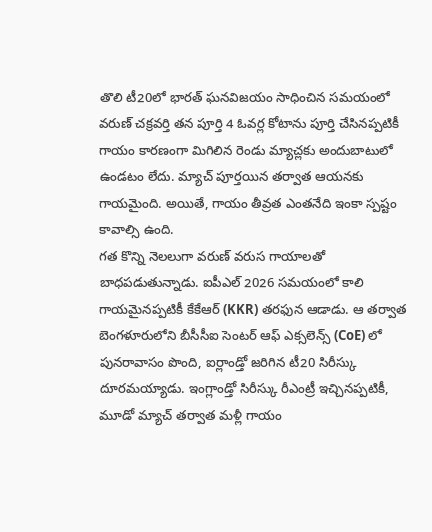తొలి టీ20లో భారత్ ఘనవిజయం సాధించిన సమయంలో వరుణ్ చక్రవర్తి తన పూర్తి 4 ఓవర్ల కోటాను పూర్తి చేసినప్పటికీ గాయం కారణంగా మిగిలిన రెండు మ్యాచ్లకు అందుబాటులో ఉండటం లేదు. మ్యాచ్ పూర్తయిన తర్వాత ఆయనకు గాయమైంది. అయితే, గాయం తీవ్రత ఎంతనేది ఇంకా స్పష్టం కావాల్సి ఉంది.
గత కొన్ని నెలలుగా వరుణ్ వరుస గాయాలతో బాధపడుతున్నాడు. ఐపీఎల్ 2026 సమయంలో కాలి గాయమైనప్పటికీ కేకేఆర్ (KKR) తరఫున ఆడాడు. ఆ తర్వాత బెంగళూరులోని బీసీసీఐ సెంటర్ ఆఫ్ ఎక్సలెన్స్ (CoE) లో పునరావాసం పొంది, ఐర్లాండ్తో జరిగిన టీ20 సిరీస్కు దూరమయ్యాడు. ఇంగ్లాండ్తో సిరీస్కు రీఎంట్రీ ఇచ్చినప్పటికీ, మూడో మ్యాచ్ తర్వాత మళ్లీ గాయం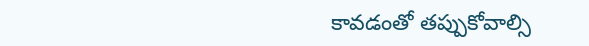కావడంతో తప్పుకోవాల్సి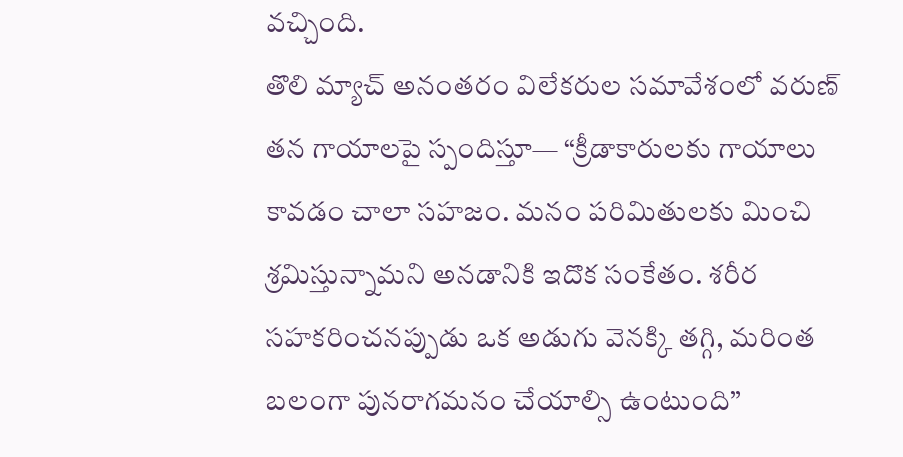వచ్చింది.
తొలి మ్యాచ్ అనంతరం విలేకరుల సమావేశంలో వరుణ్ తన గాయాలపై స్పందిస్తూ— “క్రీడాకారులకు గాయాలు కావడం చాలా సహజం. మనం పరిమితులకు మించి శ్రమిస్తున్నామని అనడానికి ఇదొక సంకేతం. శరీర సహకరించనప్పుడు ఒక అడుగు వెనక్కి తగ్గి, మరింత బలంగా పునరాగమనం చేయాల్సి ఉంటుంది”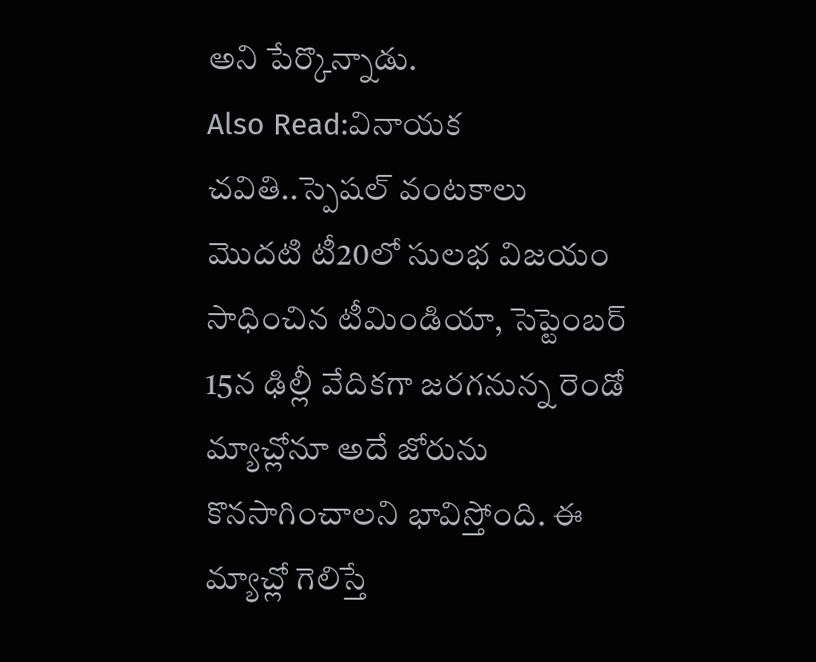అని పేర్కొన్నాడు.
Also Read:వినాయక చవితి..స్పెషల్ వంటకాలు
మొదటి టీ20లో సులభ విజయం సాధించిన టీమిండియా, సెప్టెంబర్ 15న ఢిల్లీ వేదికగా జరగనున్న రెండో మ్యాచ్లోనూ అదే జోరును కొనసాగించాలని భావిస్తోంది. ఈ మ్యాచ్లో గెలిస్తే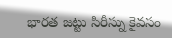భారత జట్టు సిరీస్ను కైవసం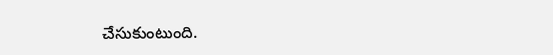చేసుకుంటుంది.